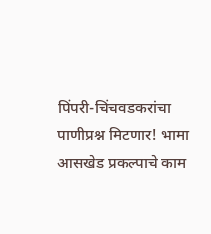पिंपरी-चिंचवडकरांचा पाणीप्रश्न मिटणार! भामा आसखेड प्रकल्पाचे काम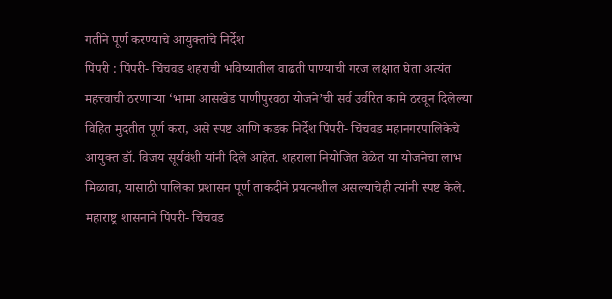गतीने पूर्ण करण्याचे आयुक्तांचे निर्देश
पिंपरी : पिंपरी- चिंचवड शहराची भविष्यातील वाढती पाण्याची गरज लक्षात घेता अत्यंत महत्त्वाची ठरणाऱ्या ‘भामा आसखेड पाणीपुरवठा योजने’ची सर्व उर्वरित कामे ठरवून दिलेल्या विहित मुदतीत पूर्ण करा, असे स्पष्ट आणि कडक निर्देश पिंपरी- चिंचवड महानगरपालिकेचे आयुक्त डॉ. विजय सूर्यवंशी यांनी दिले आहेत. शहराला नियोजित वेळेत या योजनेचा लाभ मिळावा, यासाठी पालिका प्रशासन पूर्ण ताकदीने प्रयत्नशील असल्याचेही त्यांनी स्पष्ट केले.
महाराष्ट्र शासनाने पिंपरी- चिंचवड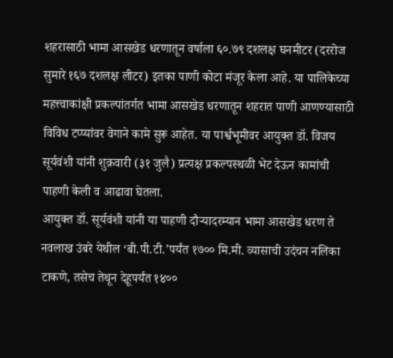शहरासाठी भामा आसखेड धरणातून वर्षाला ६०.७९ दशलक्ष घनमीटर (दररोज सुमारे १६७ दशलक्ष लीटर) इतका पाणी कोटा मंजूर केला आहे. या पालिकेच्या महत्त्वाकांक्षी प्रकल्पांतर्गत भामा आसखेड धरणातून शहरात पाणी आणण्यासाठी विविध टप्प्यांवर वेगाने कामे सुरू आहेत. या पार्श्वभूमीवर आयुक्त डॉ. विजय सूर्यवंशी यांनी शुक्रवारी (३१ जुलै) प्रत्यक्ष प्रकल्पस्थळी भेट देऊन कामांची पाहणी केली व आढावा घेतला.
आयुक्त डॉ. सूर्यवंशी यांनी या पाहणी दौऱ्यादरम्यान भामा आसखेड धरण ते नवलाख उंबरे येथील ‘बी.पी.टी.’पर्यंत १७०० मि.मी. व्यासाची उदंचन नलिका टाकणे, तसेच तेथून देहूपर्यंत १४००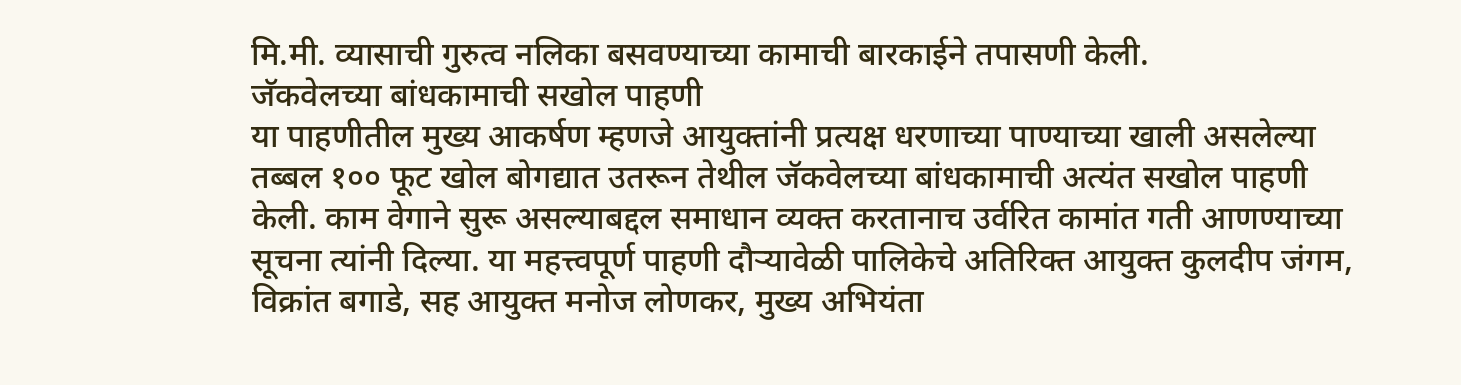मि.मी. व्यासाची गुरुत्व नलिका बसवण्याच्या कामाची बारकाईने तपासणी केली.
जॅकवेलच्या बांधकामाची सखोल पाहणी
या पाहणीतील मुख्य आकर्षण म्हणजे आयुक्तांनी प्रत्यक्ष धरणाच्या पाण्याच्या खाली असलेल्या तब्बल १०० फूट खोल बोगद्यात उतरून तेथील जॅकवेलच्या बांधकामाची अत्यंत सखोल पाहणी केली. काम वेगाने सुरू असल्याबद्दल समाधान व्यक्त करतानाच उर्वरित कामांत गती आणण्याच्या सूचना त्यांनी दिल्या. या महत्त्वपूर्ण पाहणी दौऱ्यावेळी पालिकेचे अतिरिक्त आयुक्त कुलदीप जंगम, विक्रांत बगाडे, सह आयुक्त मनोज लोणकर, मुख्य अभियंता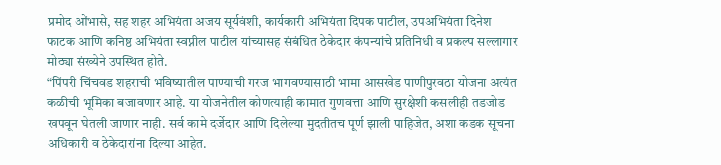प्रमोद ओंभासे, सह शहर अभियंता अजय सूर्यवंशी, कार्यकारी अभियंता दिपक पाटील, उपअभियंता दिनेश फाटक आणि कनिष्ठ अभियंता स्वप्नील पाटील यांच्यासह संबंधित ठेकेदार कंपन्यांचे प्रतिनिधी व प्रकल्प सल्लागार मोठ्या संख्येने उपस्थित होते.
“पिंपरी चिंचवड शहराची भविष्यातील पाण्याची गरज भागवण्यासाठी भामा आसखेड पाणीपुरवठा योजना अत्यंत कळीची भूमिका बजावणार आहे. या योजनेतील कोणत्याही कामात गुणवत्ता आणि सुरक्षेशी कसलीही तडजोड खपवून घेतली जाणार नाही. सर्व कामे दर्जेदार आणि दिलेल्या मुदतीतच पूर्ण झाली पाहिजेत, अशा कडक सूचना अधिकारी व ठेकेदारांना दिल्या आहेत.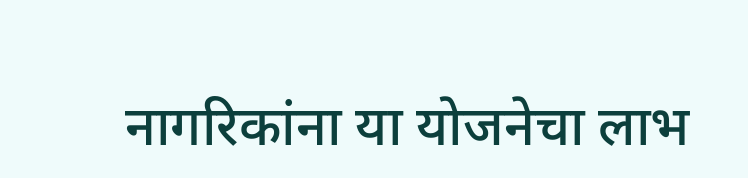नागरिकांना या योजनेचा लाभ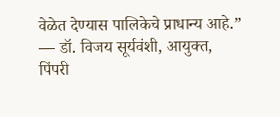वेळेत देण्यास पालिकेचे प्राधान्य आहे.” — डॉ. विजय सूर्यवंशी, आयुक्त, पिंपरी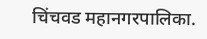चिंचवड महानगरपालिका.